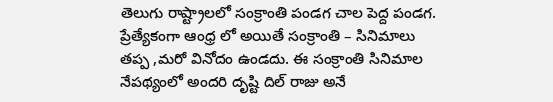తెలుగు రాష్ట్రాలలో సంక్రాంతి పండగ చాల పెద్ద పండగ. ప్రేత్యేకంగా ఆంధ్ర లో అయితే సంక్రాంతి – సినిమాలు తప్ప ,మరో వినోదం ఉండదు. ఈ సంక్రాంతి సినిమాల నేపథ్యంలో అందరి దృష్టి దిల్ రాజు అనే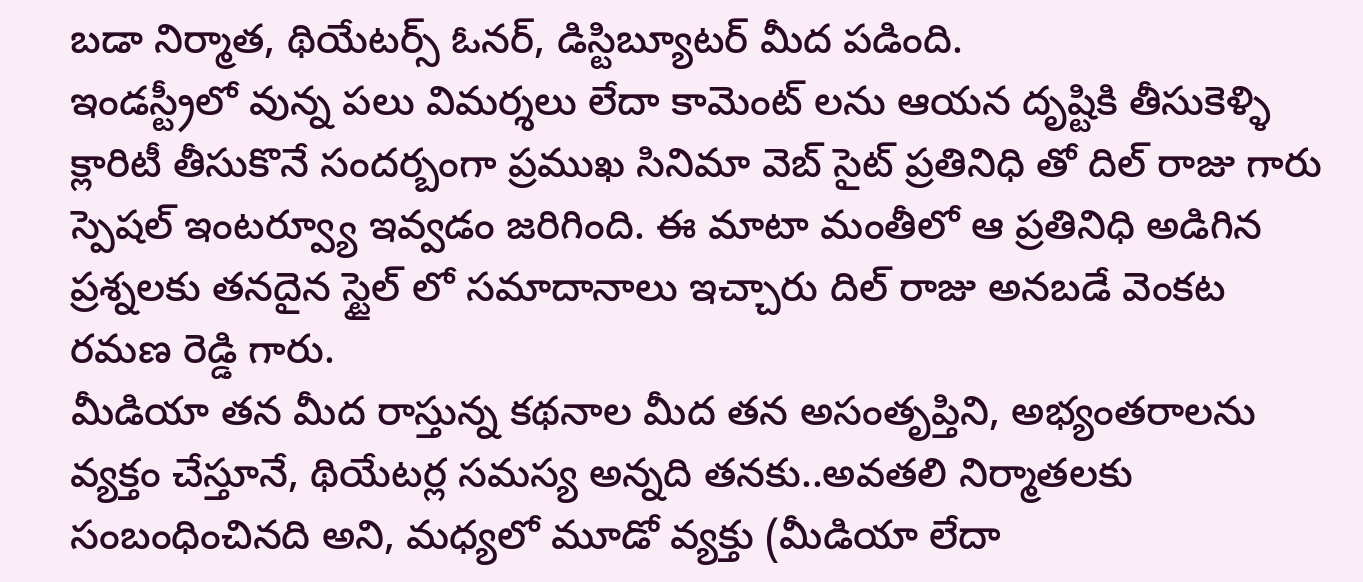బడా నిర్మాత, థియేటర్స్ ఓనర్, డిస్టిబ్యూటర్ మీద పడింది.
ఇండస్ట్రీలో వున్న పలు విమర్శలు లేదా కామెంట్ లను ఆయన దృష్టికి తీసుకెళ్ళి క్లారిటీ తీసుకొనే సందర్బంగా ప్రముఖ సినిమా వెబ్ సైట్ ప్రతినిధి తో దిల్ రాజు గారు స్పెషల్ ఇంటర్వ్యూ ఇవ్వడం జరిగింది. ఈ మాటా మంతీలో ఆ ప్రతినిధి అడిగిన ప్రశ్నలకు తనదైన స్టైల్ లో సమాదానాలు ఇచ్చారు దిల్ రాజు అనబడే వెంకట రమణ రెడ్డి గారు.
మీడియా తన మీద రాస్తున్న కథనాల మీద తన అసంతృప్తిని, అభ్యంతరాలను వ్యక్తం చేస్తూనే, థియేటర్ల సమస్య అన్నది తనకు..అవతలి నిర్మాతలకు సంబంధించినది అని, మధ్యలో మూడో వ్యక్తు (మీడియా లేదా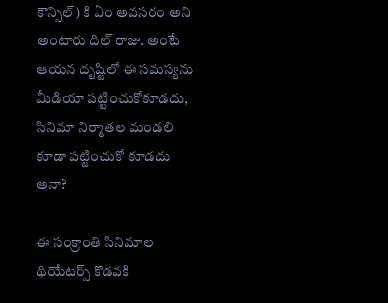కౌన్సిల్) కి ఏం అవసరం అని అంటారు దిల్ రాజు. అంటే ఆయన దృష్టిలో ఈ సమస్యను మీడియా పట్టించుకోకూడదు, సినిమా నిర్మాతల మండలి కూడా పట్టించుకో కూడదు అనా?

ఈ సంక్రాంతి సినిమాల థియేటర్స్ కొడవకి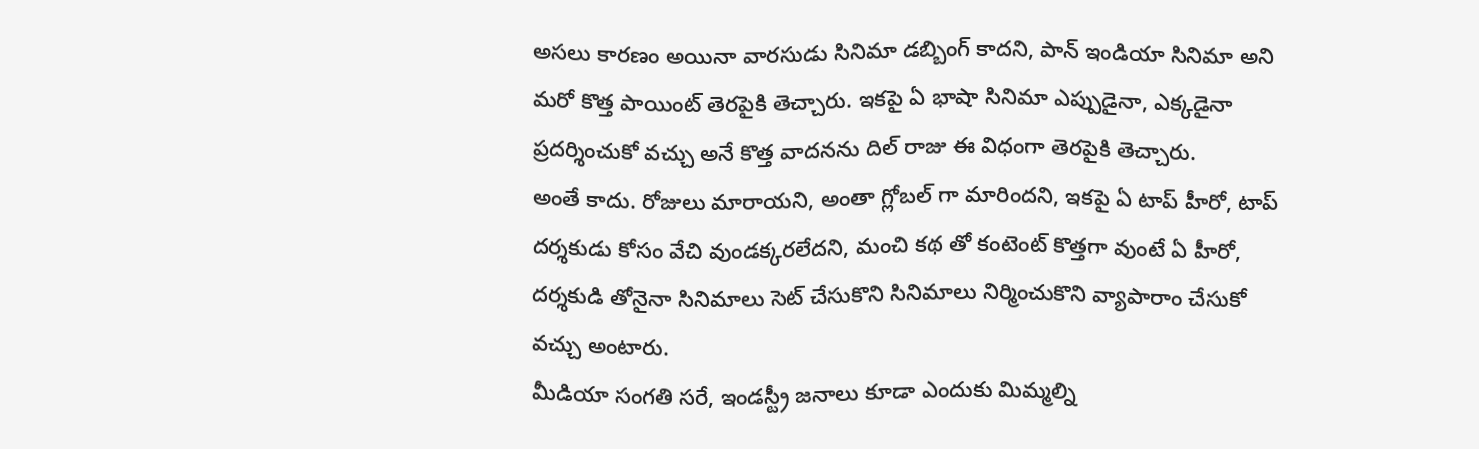అసలు కారణం అయినా వారసుడు సినిమా డబ్బింగ్ కాదని, పాన్ ఇండియా సినిమా అని మరో కొత్త పాయింట్ తెరపైకి తెచ్చారు. ఇకపై ఏ భాషా సినిమా ఎప్పుడైనా, ఎక్కడైనా ప్రదర్శించుకో వచ్చు అనే కొత్త వాదనను దిల్ రాజు ఈ విధంగా తెరపైకి తెచ్చారు.
అంతే కాదు. రోజులు మారాయని, అంతా గ్లోబల్ గా మారిందని, ఇకపై ఏ టాప్ హీరో, టాప్ దర్శకుడు కోసం వేచి వుండక్కరలేదని, మంచి కథ తో కంటెంట్ కొత్తగా వుంటే ఏ హీరో, దర్శకుడి తోనైనా సినిమాలు సెట్ చేసుకొని సినిమాలు నిర్మించుకొని వ్యాపారాం చేసుకో వచ్చు అంటారు.
మీడియా సంగతి సరే, ఇండస్ట్రీ జనాలు కూడా ఎందుకు మిమ్మల్ని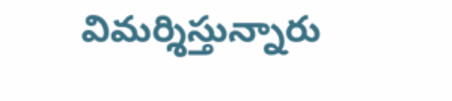విమర్శిస్తున్నారు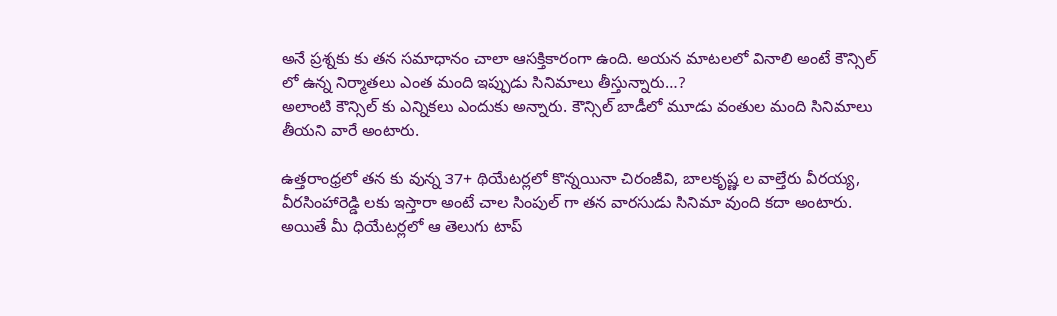అనే ప్రశ్నకు కు తన సమాధానం చాలా ఆసక్తికారంగా ఉంది. అయన మాటలలో వినాలి అంటే కౌన్సిల్ లో ఉన్న నిర్మాతలు ఎంత మంది ఇప్పుడు సినిమాలు తీస్తున్నారు…?
అలాంటి కౌన్సిల్ కు ఎన్నికలు ఎందుకు అన్నారు. కౌన్సిల్ బాడీలో మూడు వంతుల మంది సినిమాలు తీయని వారే అంటారు.

ఉత్తరాంధ్రలో తన కు వున్న ౩7+ థియేటర్లలో కొన్నయినా చిరంజీవి, బాలకృష్ణ ల వాల్తేరు వీరయ్య, వీరసింహారెడ్డి లకు ఇస్తారా అంటే చాల సింపుల్ గా తన వారసుడు సినిమా వుంది కదా అంటారు. అయితే మీ ధియేటర్లలో ఆ తెలుగు టాప్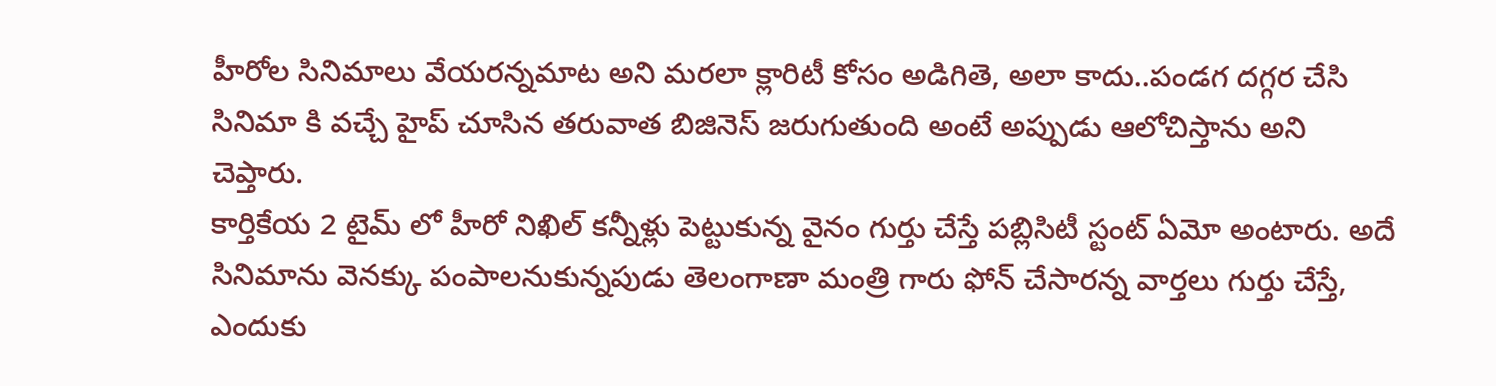హీరోల సినిమాలు వేయరన్నమాట అని మరలా క్లారిటీ కోసం అడిగితె, అలా కాదు..పండగ దగ్గర చేసి సినిమా కి వచ్చే హైప్ చూసిన తరువాత బిజినెస్ జరుగుతుంది అంటే అప్పుడు ఆలోచిస్తాను అని చెప్తారు.
కార్తికేయ 2 టైమ్ లో హీరో నిఖిల్ కన్నీళ్లు పెట్టుకున్న వైనం గుర్తు చేస్తే పబ్లిసిటీ స్టంట్ ఏమో అంటారు. అదే సినిమాను వెనక్కు పంపాలనుకున్నపుడు తెలంగాణా మంత్రి గారు ఫోన్ చేసారన్న వార్తలు గుర్తు చేస్తే, ఎందుకు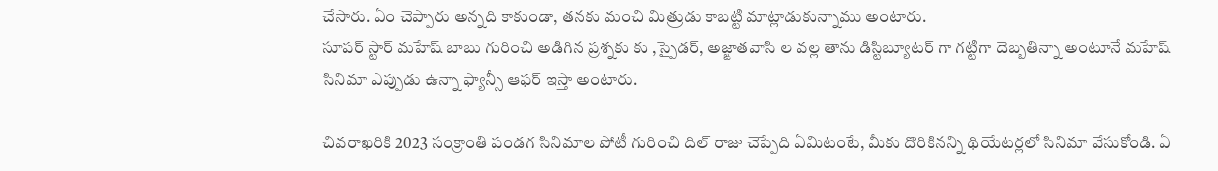చేసారు. ఏం చెప్పారు అన్నది కాకుండా, తనకు మంచి మిత్రుడు కాబట్టి మాట్లాడుకున్నాము అంటారు.
సూపర్ స్టార్ మహేష్ బాబు గురించి అడిగిన ప్రశ్నకు కు ,స్పైడర్, అజ్ఙాతవాసి ల వల్ల తాను డిస్టిబ్యూటర్ గా గట్టిగా దెబ్బతిన్నా అంటూనే మహేష్ సినిమా ఎప్పుడు ఉన్నా ఫ్యాన్సీ ఆఫర్ ఇస్తా అంటారు.

చివరాఖరికి 2023 సంక్రాంతి పండగ సినిమాల పోటీ గురించి దిల్ రాజు చెప్పేది ఏమిటంటే, మీకు దొరికినన్ని థియేటర్లలో సినిమా వేసుకోండి. ఏ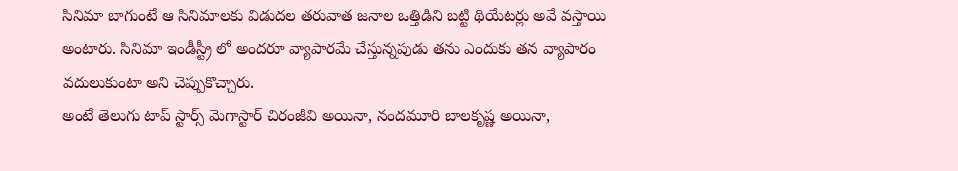సినిమా బాగుంటే ఆ సినిమాలకు విడుదల తరువాత జనాల ఒత్తిడిని బట్టి థియేటర్లు అవే వస్తాయి అంటారు. సినిమా ఇండీస్ట్రీ లో అందరూ వ్యాపారమే చేస్తున్నపుడు తను ఎందుకు తన వ్యాపారం వదులుకుంటా అని చెప్పుకొచ్చారు.
అంటే తెలుగు టాప్ స్టార్స్ మెగాస్టార్ చిరంజీవి అయినా, నందమూరి బాలకృష్ణ అయినా,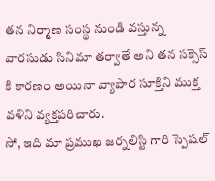తన నిర్మాణ సంస్థ నుండి వస్తున్న వారసుడు సినిమా తర్వాతే అని తన సక్సెస్ కి కారణం అయినా వ్యాపార సూక్తిని ముక్త వళిని వ్యక్తపరిచారు.
సో, ఇది మా ప్రముఖ జర్నలిస్టి గారి స్పెషల్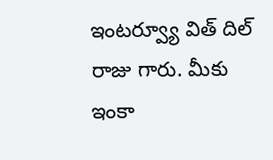ఇంటర్వ్యూ విత్ దిల్ రాజు గారు. మీకు ఇంకా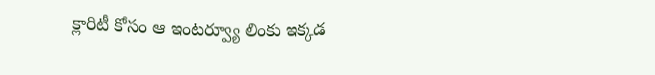క్లారిటీ కోసం ఆ ఇంటర్వ్యూ లింకు ఇక్కడ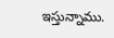ఇస్తున్నాము.